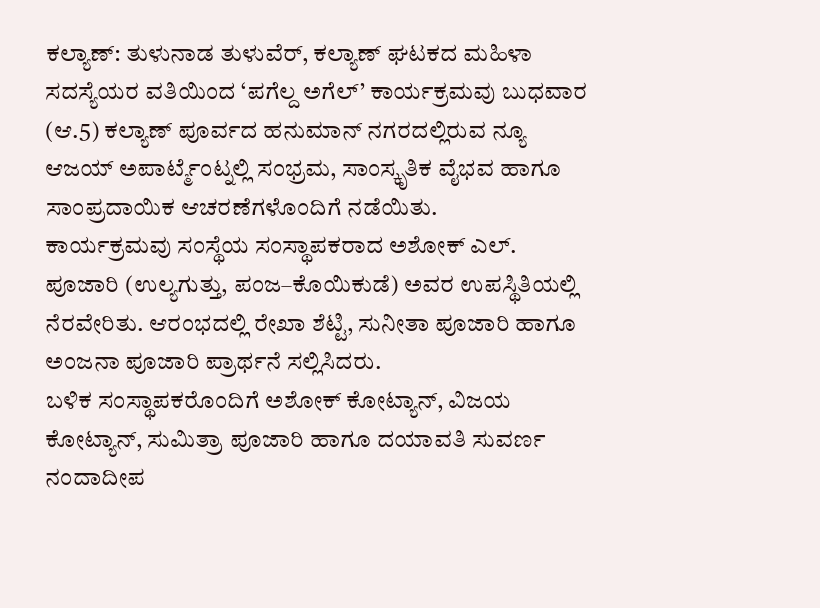ಕಲ್ಯಾಣ್: ತುಳುನಾಡ ತುಳುವೆರ್, ಕಲ್ಯಾಣ್ ಘಟಕದ ಮಹಿಳಾ ಸದಸ್ಯೆಯರ ವತಿಯಿಂದ ‘ಪಗೆಲ್ದ ಅಗೆಲ್’ ಕಾರ್ಯಕ್ರಮವು ಬುಧವಾರ (ಆ.5) ಕಲ್ಯಾಣ್ ಪೂರ್ವದ ಹನುಮಾನ್ ನಗರದಲ್ಲಿರುವ ನ್ಯೂ ಆಜಯ್ ಅಪಾರ್ಟ್ಮೆಂಟ್ನಲ್ಲಿ ಸಂಭ್ರಮ, ಸಾಂಸ್ಕೃತಿಕ ವೈಭವ ಹಾಗೂ ಸಾಂಪ್ರದಾಯಿಕ ಆಚರಣೆಗಳೊಂದಿಗೆ ನಡೆಯಿತು.
ಕಾರ್ಯಕ್ರಮವು ಸಂಸ್ಥೆಯ ಸಂಸ್ಥಾಪಕರಾದ ಅಶೋಕ್ ಎಲ್. ಪೂಜಾರಿ (ಉಲ್ಯಗುತ್ತು, ಪಂಜ–ಕೊಯಿಕುಡೆ) ಅವರ ಉಪಸ್ಥಿತಿಯಲ್ಲಿ ನೆರವೇರಿತು. ಆರಂಭದಲ್ಲಿ ರೇಖಾ ಶೆಟ್ಟಿ, ಸುನೀತಾ ಪೂಜಾರಿ ಹಾಗೂ ಅಂಜನಾ ಪೂಜಾರಿ ಪ್ರಾರ್ಥನೆ ಸಲ್ಲಿಸಿದರು.
ಬಳಿಕ ಸಂಸ್ಥಾಪಕರೊಂದಿಗೆ ಅಶೋಕ್ ಕೋಟ್ಯಾನ್, ವಿಜಯ ಕೋಟ್ಯಾನ್, ಸುಮಿತ್ರಾ ಪೂಜಾರಿ ಹಾಗೂ ದಯಾವತಿ ಸುವರ್ಣ ನಂದಾದೀಪ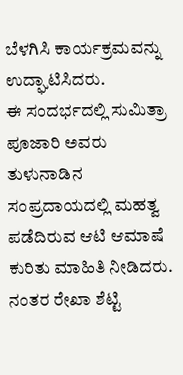ಬೆಳಗಿಸಿ ಕಾರ್ಯಕ್ರಮವನ್ನು ಉದ್ಘಾಟಿಸಿದರು.
ಈ ಸಂದರ್ಭದಲ್ಲಿ ಸುಮಿತ್ರಾ ಪೂಜಾರಿ ಅವರು ತುಳುನಾಡಿನ ಸಂಪ್ರದಾಯದಲ್ಲಿ ಮಹತ್ವ ಪಡೆದಿರುವ ಆಟಿ ಆಮಾಷೆ ಕುರಿತು ಮಾಹಿತಿ ನೀಡಿದರು. ನಂತರ ರೇಖಾ ಶೆಟ್ಟಿ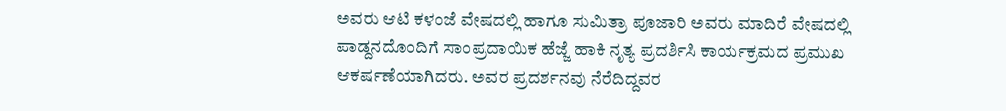ಅವರು ಆಟಿ ಕಳಂಜೆ ವೇಷದಲ್ಲಿ ಹಾಗೂ ಸುಮಿತ್ರಾ ಪೂಜಾರಿ ಅವರು ಮಾದಿರೆ ವೇಷದಲ್ಲಿ ಪಾಡ್ದನದೊಂದಿಗೆ ಸಾಂಪ್ರದಾಯಿಕ ಹೆಜ್ಜೆ ಹಾಕಿ ನೃತ್ಯ ಪ್ರದರ್ಶಿಸಿ ಕಾರ್ಯಕ್ರಮದ ಪ್ರಮುಖ ಆಕರ್ಷಣೆಯಾಗಿದರು. ಅವರ ಪ್ರದರ್ಶನವು ನೆರೆದಿದ್ದವರ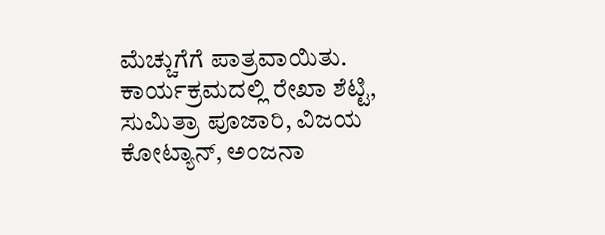ಮೆಚ್ಚುಗೆಗೆ ಪಾತ್ರವಾಯಿತು.
ಕಾರ್ಯಕ್ರಮದಲ್ಲಿ ರೇಖಾ ಶೆಟ್ಟಿ, ಸುಮಿತ್ರಾ ಪೂಜಾರಿ, ವಿಜಯ ಕೋಟ್ಯಾನ್, ಅಂಜನಾ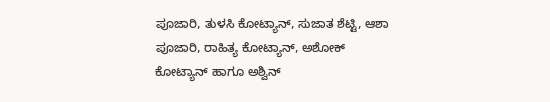ಪೂಜಾರಿ, ತುಳಸಿ ಕೋಟ್ಯಾನ್, ಸುಜಾತ ಶೆಟ್ಟಿ, ಆಶಾ ಪೂಜಾರಿ, ರಾಹಿತ್ಯ ಕೋಟ್ಯಾನ್, ಅಶೋಕ್ ಕೋಟ್ಯಾನ್ ಹಾಗೂ ಅಶ್ವಿನ್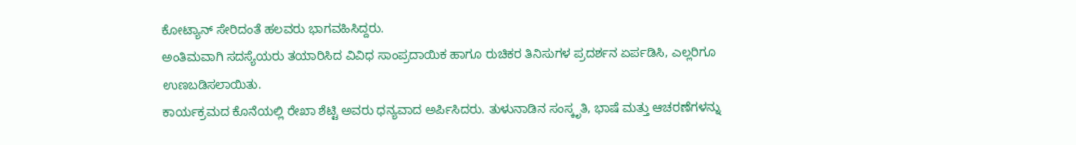ಕೋಟ್ಯಾನ್ ಸೇರಿದಂತೆ ಹಲವರು ಭಾಗವಹಿಸಿದ್ದರು.
ಅಂತಿಮವಾಗಿ ಸದಸ್ಯೆಯರು ತಯಾರಿಸಿದ ವಿವಿಧ ಸಾಂಪ್ರದಾಯಿಕ ಹಾಗೂ ರುಚಿಕರ ತಿನಿಸುಗಳ ಪ್ರದರ್ಶನ ಏರ್ಪಡಿಸಿ, ಎಲ್ಲರಿಗೂ ಉಣಬಡಿಸಲಾಯಿತು.
ಕಾರ್ಯಕ್ರಮದ ಕೊನೆಯಲ್ಲಿ ರೇಖಾ ಶೆಟ್ಟಿ ಅವರು ಧನ್ಯವಾದ ಅರ್ಪಿಸಿದರು. ತುಳುನಾಡಿನ ಸಂಸ್ಕೃತಿ, ಭಾಷೆ ಮತ್ತು ಆಚರಣೆಗಳನ್ನು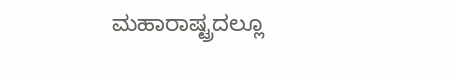ಮಹಾರಾಷ್ಟ್ರದಲ್ಲೂ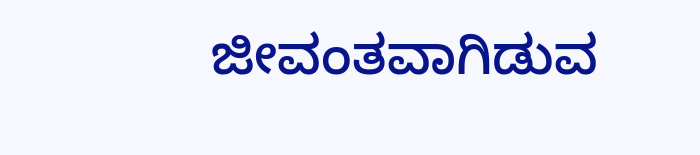ಜೀವಂತವಾಗಿಡುವ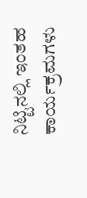ನಿಟ್ಟಿನಲ್ಲಿ ಇಂತಹ ಕಾರ್ಯಕ್ರಮಗಳು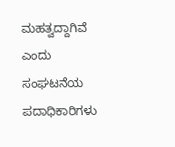ಮಹತ್ವದ್ದಾಗಿವೆ ಎಂದು ಸಂಘಟನೆಯ ಪದಾಧಿಕಾರಿಗಳು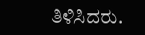ತಿಳಿಸಿದರು.